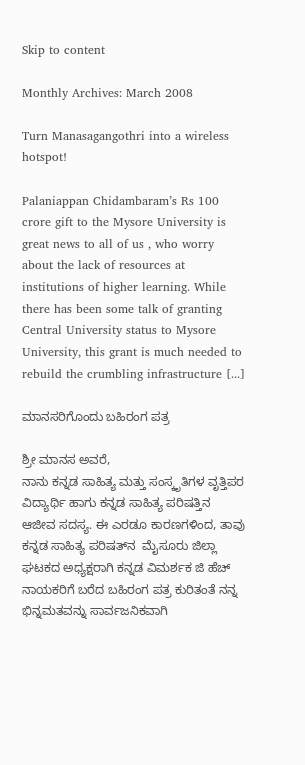Skip to content

Monthly Archives: March 2008

Turn Manasagangothri into a wireless hotspot!

Palaniappan Chidambaram’s Rs 100 crore gift to the Mysore University is great news to all of us , who worry about the lack of resources at institutions of higher learning. While there has been some talk of granting Central University status to Mysore University, this grant is much needed to rebuild the crumbling infrastructure [...]

ಮಾನಸರಿಗೊಂದು ಬಹಿರಂಗ ಪತ್ರ

ಶ್ರೀ ಮಾನಸ ಅವರೆ,
ನಾನು ಕನ್ನಡ ಸಾಹಿತ್ಯ ಮತ್ತು ಸಂಸ್ಕೃತಿಗಳ ವೃತ್ತಿಪರ ವಿದ್ಯಾರ್ಥಿ ಹಾಗು ಕನ್ನಡ ಸಾಹಿತ್ಯ ಪರಿಷತ್ತಿನ ಆಜೀವ ಸದಸ್ಯ. ಈ ಎರಡೂ ಕಾರಣಗಳಿಂದ, ತಾವು ಕನ್ನಡ ಸಾಹಿತ್ಯ ಪರಿಷತ್‍ನ  ಮೈಸೂರು ಜಿಲ್ಲಾ ಘಟಕದ ಅಧ್ಯಕ್ಷರಾಗಿ ಕನ್ನಡ ವಿಮರ್ಶಕ ಜಿ ಹೆಚ್ ನಾಯಕರಿಗೆ ಬರೆದ ಬಹಿರಂಗ ಪತ್ರ ಕುರಿತಂತೆ ನನ್ನ ಭಿನ್ನಮತವನ್ನು ಸಾರ್ವಜನಿಕವಾಗಿ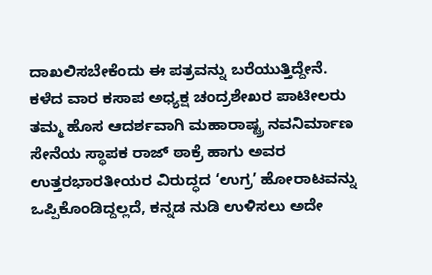ದಾಖಲಿಸಬೇಕೆಂದು ಈ ಪತ್ರವನ್ನು ಬರೆಯುತ್ತಿದ್ದೇನೆ.
ಕಳೆದ ವಾರ ಕಸಾಪ ಅಧ್ಯಕ್ಷ ಚಂದ್ರಶೇಖರ ಪಾಟೀಲರು ತಮ್ಮ ಹೊಸ ಆದರ್ಶವಾಗಿ ಮಹಾರಾಷ್ಟ್ರ ನವನಿರ್ಮಾಣ ಸೇನೆಯ ಸ್ಥಾಪಕ ರಾಜ್ ಠಾಕ್ರೆ ಹಾಗು ಅವರ ಉತ್ತರಭಾರತೀಯರ ವಿರುದ್ಧದ ‘ಉಗ್ರ’ ಹೋರಾಟವನ್ನು ಒಪ್ಪಿಕೊಂಡಿದ್ದಲ್ಲದೆ, ಕನ್ನಡ ನುಡಿ ಉಳಿಸಲು ಅದೇ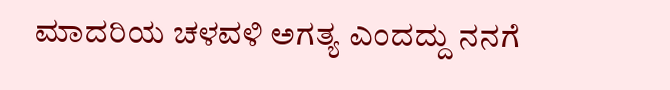ಮಾದರಿಯ ಚಳವಳಿ ಅಗತ್ಯ ಎಂದದ್ದು ನನಗೆ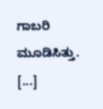ಗಾಬರಿ ಮೂಡಿಸಿತ್ತು. [...]